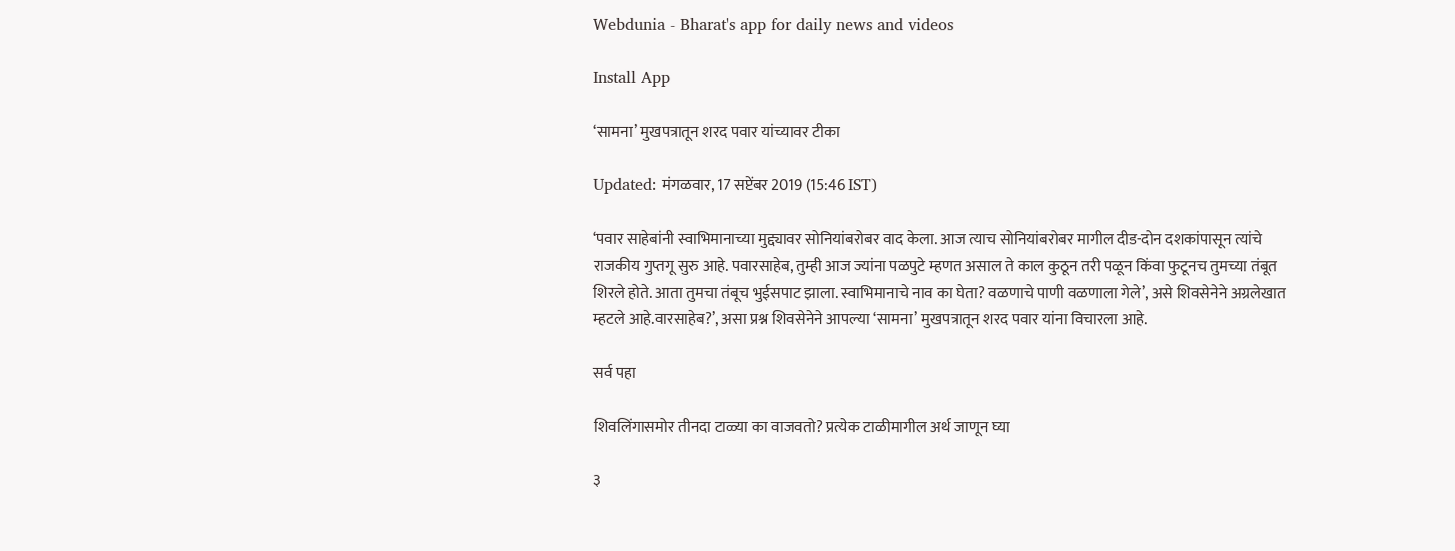Webdunia - Bharat's app for daily news and videos

Install App

‘सामना’ मुखपत्रातून शरद पवार यांच्यावर टीका

Updated: मंगळवार, 17 सप्टेंबर 2019 (15:46 IST)

‘पवार साहेबांनी स्वाभिमानाच्या मुद्द्यावर सोनियांबरोबर वाद केला. आज त्याच सोनियांबरोबर मागील दीड-दोन दशकांपासून त्यांचे राजकीय गुप्तगू सुरु आहे. पवारसाहेब, तुम्ही आज ज्यांना पळपुटे म्हणत असाल ते काल कुठून तरी पळून किंवा फुटूनच तुमच्या तंबूत शिरले होते. आता तुमचा तंबूच भुईसपाट झाला. स्वाभिमानाचे नाव का घेता? वळणाचे पाणी वळणाला गेले’, असे शिवसेनेने अग्रलेखात म्हटले आहे.वारसाहेब?’, असा प्रश्न शिवसेनेने आपल्या ‘सामना’ मुखपत्रातून शरद पवार यांना विचारला आहे.

सर्व पहा

शिवलिंगासमोर तीनदा टाळ्या का वाजवतो? प्रत्येक टाळीमागील अर्थ जाणून घ्या

३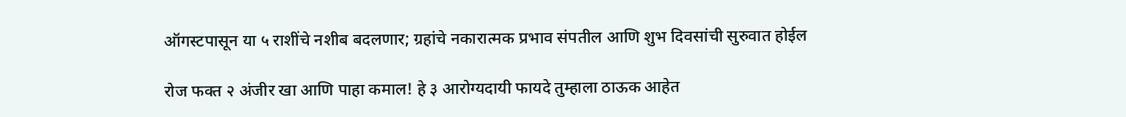ऑगस्टपासून या ५ राशींचे नशीब बदलणार; ग्रहांचे नकारात्मक प्रभाव संपतील आणि शुभ दिवसांची सुरुवात होईल

रोज फक्त २ अंजीर खा आणि पाहा कमाल! हे ३ आरोग्यदायी फायदे तुम्हाला ठाऊक आहेत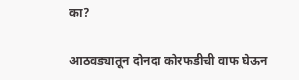का?

आठवड्यातून दोनदा कोरफडीची वाफ घेऊन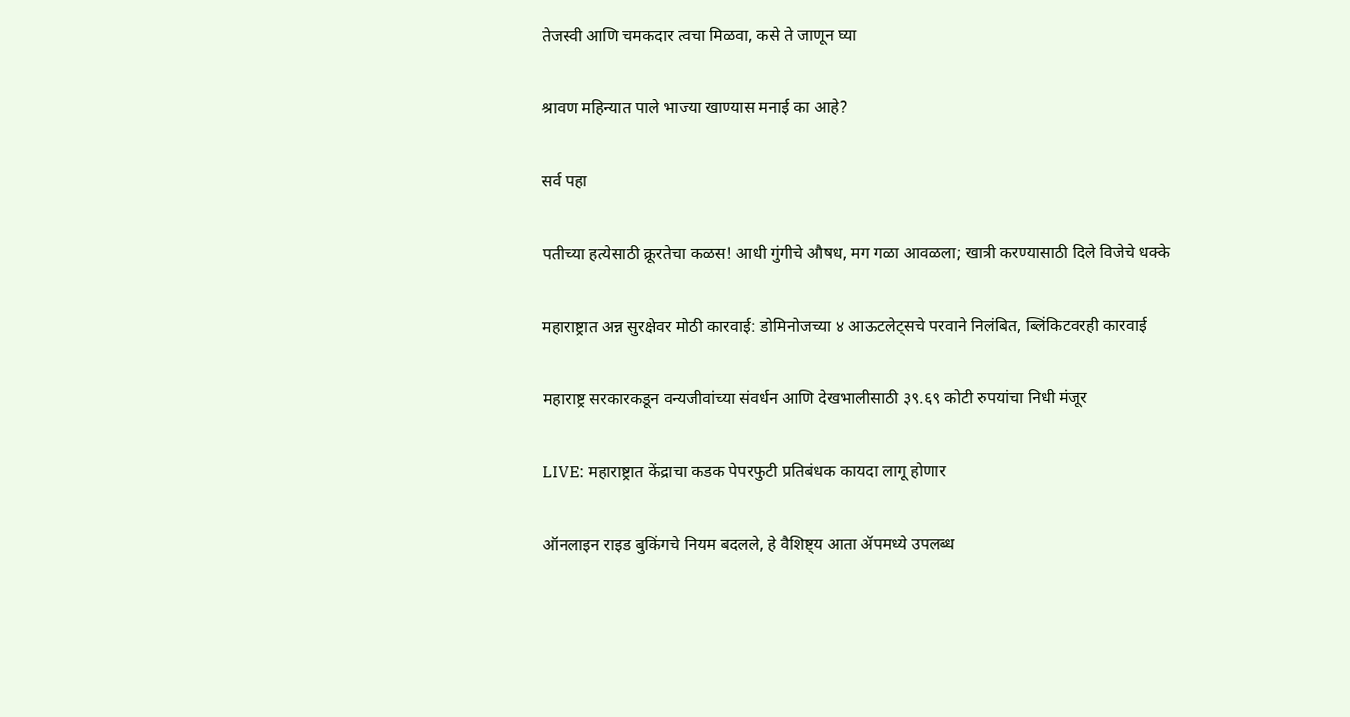तेजस्वी आणि चमकदार त्वचा मिळवा, कसे ते जाणून घ्या

श्रावण महिन्यात पाले भाज्या खाण्यास मनाई का आहे?

सर्व पहा

पतीच्या हत्येसाठी क्रूरतेचा कळस! आधी गुंगीचे औषध, मग गळा आवळला; खात्री करण्यासाठी दिले विजेचे धक्के

महाराष्ट्रात अन्न सुरक्षेवर मोठी कारवाई: डोमिनोजच्या ४ आऊटलेट्सचे परवाने निलंबित, ब्लिंकिटवरही कारवाई

महाराष्ट्र सरकारकडून वन्यजीवांच्या संवर्धन आणि देखभालीसाठी ३९.६९ कोटी रुपयांचा निधी मंजूर

LIVE: महाराष्ट्रात केंद्राचा कडक पेपरफुटी प्रतिबंधक कायदा लागू होणार

ऑनलाइन राइड बुकिंगचे नियम बदलले, हे वैशिष्ट्य आता ॲपमध्ये उपलब्ध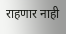राहणार नाही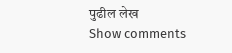पुढील लेख
Show comments